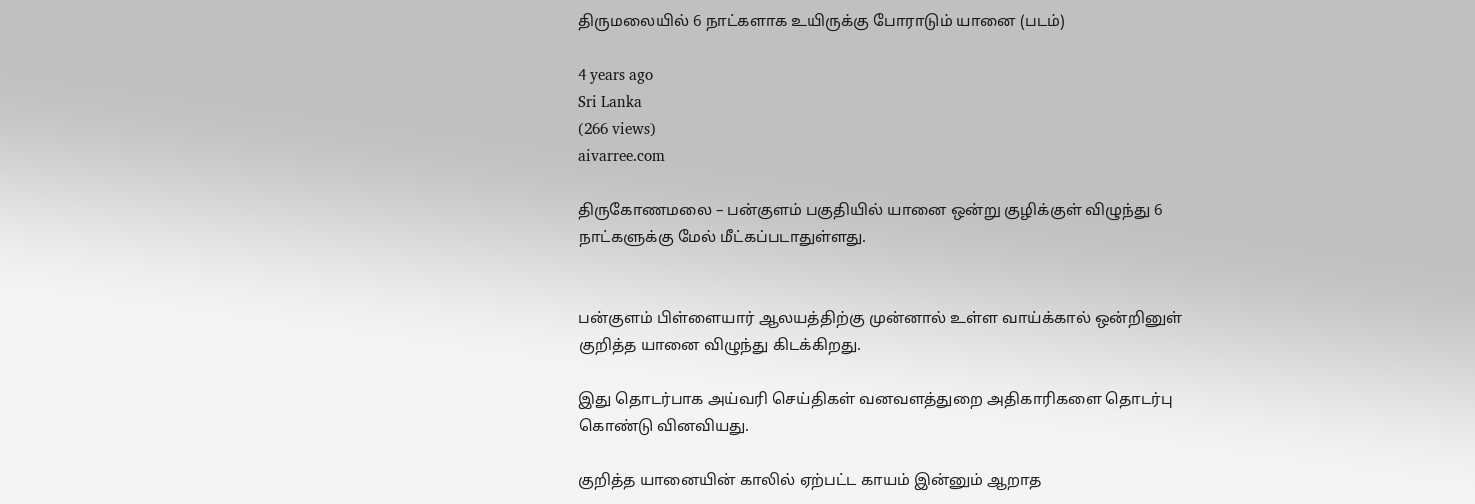திருமலையில் 6 நாட்களாக உயிருக்கு போராடும் யானை (படம்)

4 years ago
Sri Lanka
(266 views)
aivarree.com

திருகோணமலை – பன்குளம் பகுதியில் யானை ஒன்று குழிக்குள் விழுந்து 6 நாட்களுக்கு மேல் மீட்கப்படாதுள்ளது.


பன்குளம் பிள்ளையார் ஆலயத்திற்கு முன்னால் உள்ள வாய்க்கால் ஒன்றினுள் குறித்த யானை விழுந்து கிடக்கிறது.

இது தொடர்பாக அய்வரி செய்திகள் வனவளத்துறை அதிகாரிகளை தொடர்பு கொண்டு வினவியது.

குறித்த யானையின் காலில் ஏற்பட்ட காயம் இன்னும் ஆறாத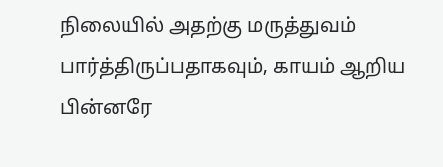நிலையில் அதற்கு மருத்துவம் பார்த்திருப்பதாகவும், காயம் ஆறிய பின்னரே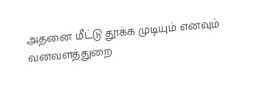அதனை மீட்டு தூக்க முடியும் எனவும் வனவளத்துறை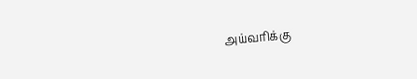அய்வரிக்கு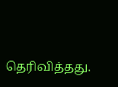தெரிவித்தது.